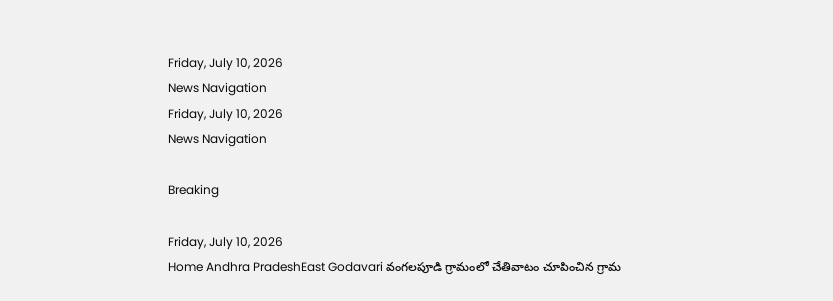Friday, July 10, 2026
News Navigation
Friday, July 10, 2026
News Navigation

Breaking

Friday, July 10, 2026
Home Andhra PradeshEast Godavari వంగలపూడి గ్రామంలో చేతివాటం చూపించిన గ్రామ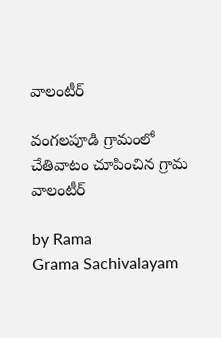వాలంటీర్

వంగలపూడి గ్రామంలో చేతివాటం చూపించిన గ్రామ వాలంటీర్

by Rama
Grama Sachivalayam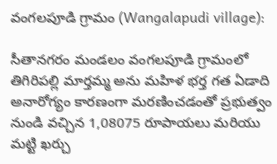వంగలపూడి గ్రామం (Wangalapudi village):

సీతానగరం మండలం వంగలపూడి గ్రామంలో తిగిరిపల్లి మార్తమ్మ అను మహిళ భర్త గత ఏడాది అనారోగ్యం కారణంగా మరణించడంతో ప్రభుత్వం నుండి వచ్చిన 1,08075 రూపాయలు మరియు మట్టి ఖర్చు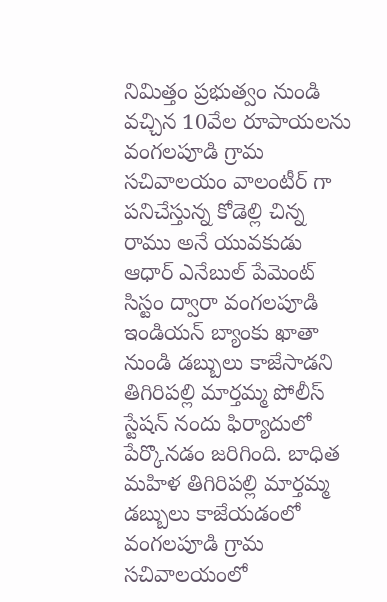నిమిత్తం ప్రభుత్వం నుండి వచ్చిన 10వేల రూపాయలను వంగలపూడి గ్రామ సచివాలయం వాలంటీర్ గా పనిచేస్తున్న కోడెల్లి చిన్న రాము అనే యువకుడు ఆధార్ ఎనేబుల్ పేమెంట్ సిస్టం ద్వారా వంగలపూడి ఇండియన్ బ్యాంకు ఖాతా నుండి డబ్బులు కాజేసాడని తిగిరిపల్లి మార్తమ్మ పోలీస్ స్టేషన్ నందు ఫిర్యాదులో పేర్కొనడం జరిగింది. బాధిత మహిళ తిగిరిపల్లి మార్తమ్మ డబ్బులు కాజేయడంలో వంగలపూడి గ్రామ సచివాలయంలో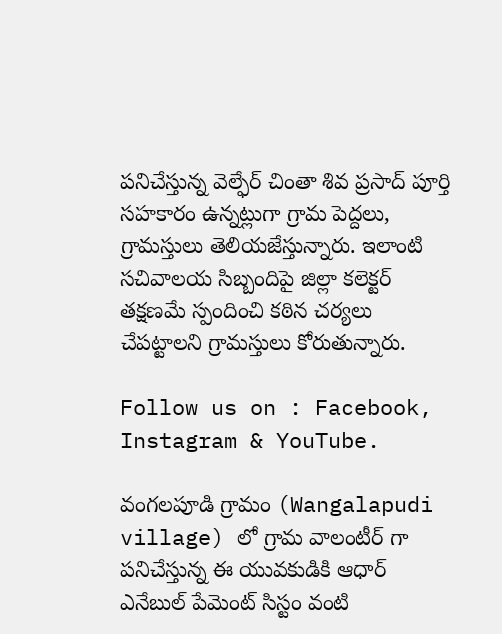పనిచేస్తున్న వెల్ఫేర్ చింతా శివ ప్రసాద్ పూర్తి సహకారం ఉన్నట్లుగా గ్రామ పెద్దలు, గ్రామస్తులు తెలియజేస్తున్నారు. ఇలాంటి సచివాలయ సిబ్బందిపై జిల్లా కలెక్టర్ తక్షణమే స్పందించి కఠిన చర్యలు చేపట్టాలని గ్రామస్తులు కోరుతున్నారు.

Follow us on : Facebook, Instagram & YouTube.

వంగలపూడి గ్రామం (Wangalapudi village) లో గ్రామ వాలంటీర్ గా పనిచేస్తున్న ఈ యువకుడికి ఆధార్ ఎనేబుల్ పేమెంట్ సిస్టం వంటి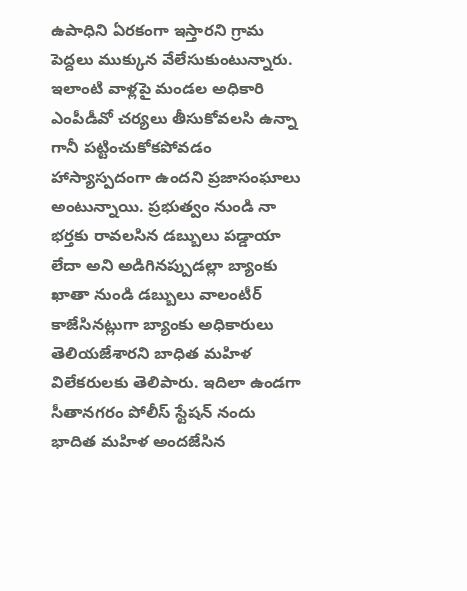ఉపాధిని ఏరకంగా ఇస్తారని గ్రామ పెద్దలు ముక్కున వేలేసుకుంటున్నారు. ఇలాంటి వాళ్లపై మండల అధికారి ఎంపీడీవో చర్యలు తీసుకోవలసి ఉన్నా గానీ పట్టించుకోకపోవడం హాస్యాస్పదంగా ఉందని ప్రజాసంఘాలు అంటున్నాయి. ప్రభుత్వం నుండి నా భర్తకు రావలసిన డబ్బులు పడ్డాయా లేదా అని అడిగినప్పుడల్లా బ్యాంకు ఖాతా నుండి డబ్బులు వాలంటీర్ కాజేసినట్లుగా బ్యాంకు అధికారులు తెలియజేశారని బాధిత మహిళ విలేకరులకు తెలిపారు. ఇదిలా ఉండగా సీతానగరం పోలీస్ స్టేషన్ నందు భాదిత మహిళ అందజేసిన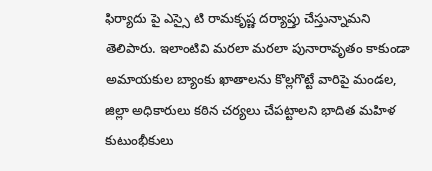ఫిర్యాదు పై ఎస్సై టి రామకృష్ణ దర్యాప్తు చేస్తున్నామని తెలిపారు. ఇలాంటివి మరలా మరలా పునారావృతం కాకుండా అమాయకుల బ్యాంకు ఖాతాలను కొల్లగొట్టే వారిపై మండల, జిల్లా అధికారులు కఠిన చర్యలు చేపట్టాలని భాదిత మహిళ కుటుంభీకులు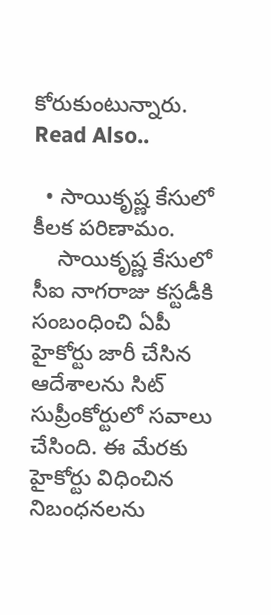కోరుకుంటున్నారు. Read Also..

  • సాయికృష్ణ కేసులో కీలక పరిణామం.
    సాయికృష్ణ కేసులో సీఐ నాగరాజు కస్టడీకి సంబంధించి ఏపీ హైకోర్టు జారీ చేసిన ఆదేశాలను సిట్ సుప్రీంకోర్టులో సవాలు చేసింది. ఈ మేరకు హైకోర్టు విధించిన నిబంధనలను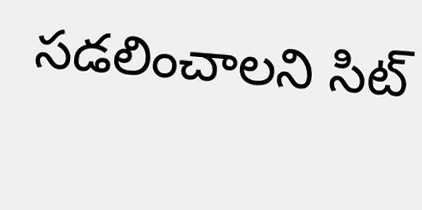సడలించాలని సిట్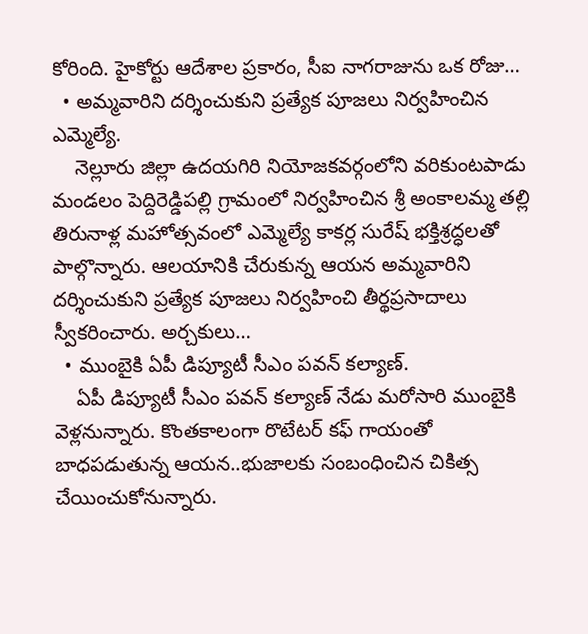కోరింది. హైకోర్టు ఆదేశాల ప్రకారం, సీఐ నాగరాజును ఒక రోజు…
  • అమ్మవారిని దర్శించుకుని ప్రత్యేక పూజలు నిర్వహించిన ఎమ్మెల్యే.
    నెల్లూరు జిల్లా ఉదయగిరి నియోజకవర్గంలోని వరికుంటపాడు మండలం పెద్దిరెడ్డిపల్లి గ్రామంలో నిర్వహించిన శ్రీ అంకాలమ్మ తల్లి తిరునాళ్ల మహోత్సవంలో ఎమ్మెల్యే కాకర్ల సురేష్ భక్తిశ్రద్ధలతో పాల్గొన్నారు. ఆలయానికి చేరుకున్న ఆయన అమ్మవారిని దర్శించుకుని ప్రత్యేక పూజలు నిర్వహించి తీర్థప్రసాదాలు స్వీకరించారు. అర్చకులు…
  • ముంబైకి ఏపీ డిప్యూటీ సీఎం పవన్ కల్యాణ్‌.
    ఏపీ డిప్యూటీ సీఎం పవన్‌ కల్యాణ్‌ నేడు మరోసారి ముంబైకి వెళ్లనున్నారు. కొంతకాలంగా రొటేటర్ కఫ్ గాయంతో బాధపడుతున్న ఆయన..భుజాలకు సంబంధించిన చికిత్స చేయించుకోనున్నారు.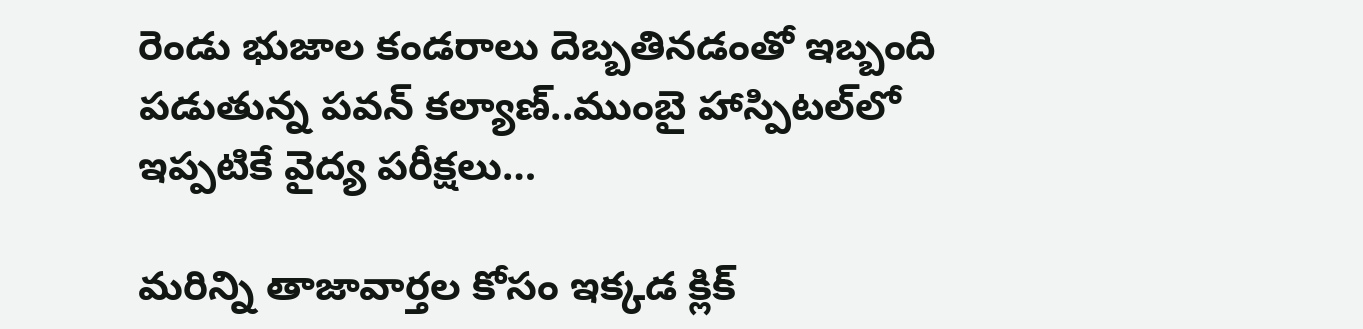రెండు భుజాల కండరాలు దెబ్బతినడంతో ఇబ్బంది పడుతున్న పవన్‌ కల్యాణ్‌..ముంబై హాస్పిటల్‌లో ఇప్పటికే వైద్య పరీక్షలు…

మరిన్ని తాజావార్తల కోసం ఇక్కడ క్లిక్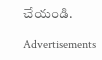చేయండి.

Advertisements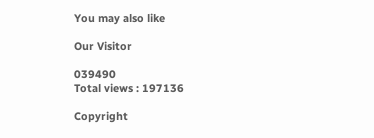You may also like

Our Visitor

039490
Total views : 197136

Copyright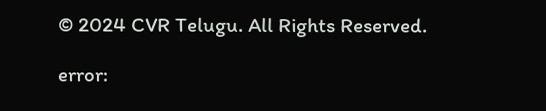© 2024 CVR Telugu. All Rights Reserved.

error: